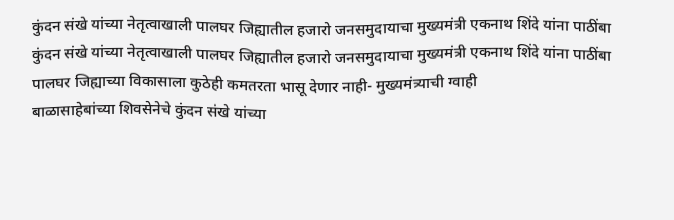कुंदन संखे यांच्या नेतृत्वाखाली पालघर जिह्यातील हजारो जनसमुदायाचा मुख्यमंत्री एकनाथ शिंदे यांना पाठींबा
कुंदन संखे यांच्या नेतृत्वाखाली पालघर जिह्यातील हजारो जनसमुदायाचा मुख्यमंत्री एकनाथ शिंदे यांना पाठींबा
पालघर जिह्याच्या विकासाला कुठेही कमतरता भासू देणार नाही- मुख्यमंत्र्याची ग्वाही
बाळासाहेबांच्या शिवसेनेचे कुंदन संखे यांच्या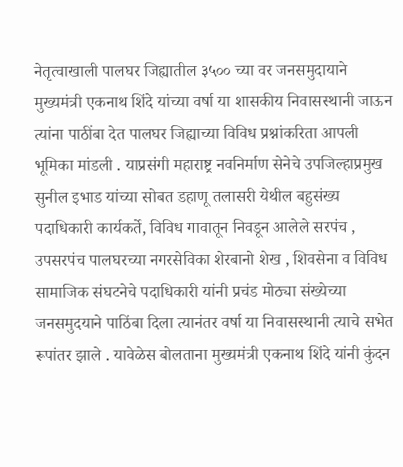नेतृत्वाखाली पालघर जिह्यातील ३५०० च्या वर जनसमुदायाने मुख्यमंत्री एकनाथ शिंदे यांच्या वर्षा या शासकीय निवासस्थानी जाऊन त्यांना पाठींबा देत पालघर जिह्याच्या विविध प्रश्नांकरिता आपली भूमिका मांडली . याप्रसंगी महाराष्ट्र नवनिर्माण सेनेचे उपजिल्हाप्रमुख सुनील इभाड यांच्या सोबत डहाणू तलासरी येथील बहुसंख्य पदाधिकारी कार्यकर्ते, विविध गावातून निवडून आलेले सरपंच , उपसरपंच पालघरच्या नगरसेविका शेरबानो शेख , शिवसेना व विविध सामाजिक संघटनेचे पदाधिकारी यांनी प्रचंड मोठ्या संख्येच्या जनसमुदयाने पाठिंबा दिला त्यानंतर वर्षा या निवासस्थानी त्याचे सभेत रूपांतर झाले . यावेळेस बोलताना मुख्यमंत्री एकनाथ शिंदे यांनी कुंदन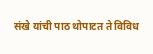संखे यांची पाठ थोपाटत ते विविध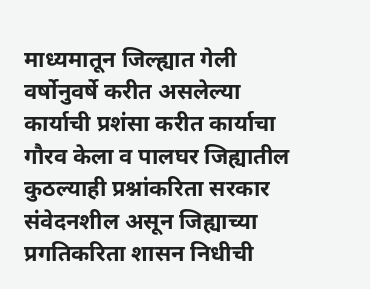माध्यमातून जिल्ह्यात गेली वर्षोनुवर्षे करीत असलेल्या कार्याची प्रशंसा करीत कार्याचा गौरव केला व पालघर जिह्यातील कुठल्याही प्रश्नांकरिता सरकार संवेदनशील असून जिह्याच्या प्रगतिकरिता शासन निधीची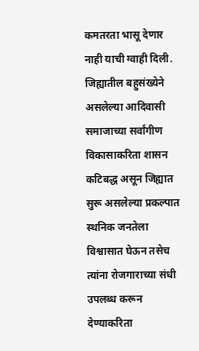कमतरता भासू देणार नाही याची ग्वाही दिली. जिह्यातील बहुसंख्येने असलेल्या आदिवासी समाजाच्या सर्वांगीण विकासाकरिता शासन कटिबद्ध असून जिह्यात सुरू असलेल्या प्रकल्पात स्थनिक जनतेला विश्वासात घेऊन तसेच त्यांना रोजगाराच्या संधी उपलब्ध करून देण्याकरिता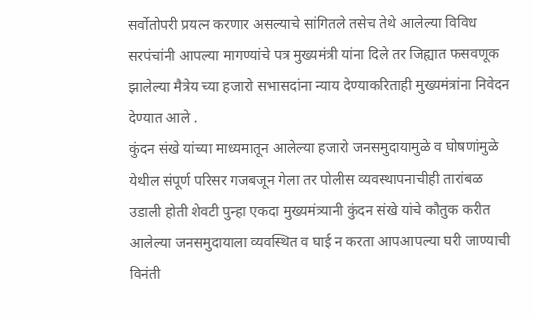सर्वोतोपरी प्रयत्न करणार असल्याचे सांगितले तसेच तेथे आलेल्या विविध सरपंचांनी आपल्या मागण्यांचे पत्र मुख्यमंत्री यांना दिले तर जिह्यात फसवणूक झालेल्या मैत्रेय च्या हजारो सभासदांना न्याय देण्याकरिताही मुख्यमंत्रांना निवेदन देण्यात आले .
कुंदन संखे यांच्या माध्यमातून आलेल्या हजारो जनसमुदायामुळे व घोषणांमुळे येथील संपूर्ण परिसर गजबजून गेला तर पोलीस व्यवस्थापनाचीही तारांबळ उडाली होती शेवटी पुन्हा एकदा मुख्यमंत्र्यानी कुंदन संखे यांचे कौतुक करीत आलेल्या जनसमुदायाला व्यवस्थित व घाई न करता आपआपल्या घरी जाण्याची विनंती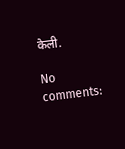केली.

No comments: